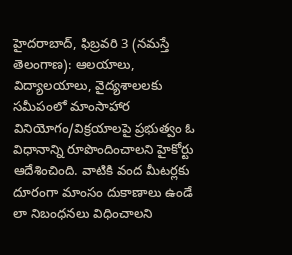హైదరాబాద్, ఫిబ్రవరి 3 (నమస్తే తెలంగాణ): ఆలయాలు, విద్యాలయాలు, వైద్యశాలలకు సమీపంలో మాంసాహార వినియోగం/విక్రయాలపై ప్రభుత్వం ఓ విధానాన్ని రూపొందించాలని హైకోర్టు ఆదేశించింది. వాటికి వంద మీటర్లకు దూరంగా మాంసం దుకాణాలు ఉండే లా నిబంధనలు విధించాలని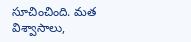సూచించింది. మత విశ్వాసాలు,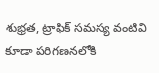శుభ్రత, ట్రాఫిక్ సమస్య వంటివి కూడా పరిగణనలోకి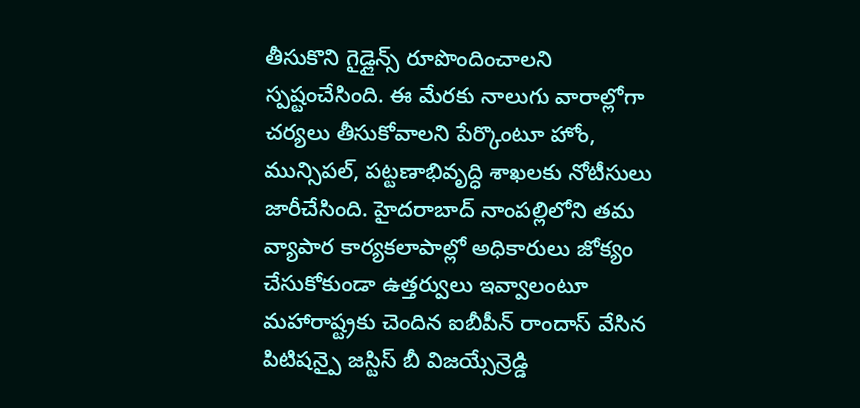తీసుకొని గైడ్లైన్స్ రూపొందించాలని స్పష్టంచేసింది. ఈ మేరకు నాలుగు వారాల్లోగా చర్యలు తీసుకోవాలని పేర్కొంటూ హోం, మున్సిపల్, పట్టణాభివృద్ధి శాఖలకు నోటీసులు జారీచేసింది. హైదరాబాద్ నాంపల్లిలోని తమ వ్యాపార కార్యకలాపాల్లో అధికారులు జోక్యం చేసుకోకుండా ఉత్తర్వులు ఇవ్వాలంటూ మహారాష్ట్రకు చెందిన ఐబీపీన్ రాందాస్ వేసిన పిటిషన్పై జస్టిస్ బీ విజయ్సేన్రెడ్డి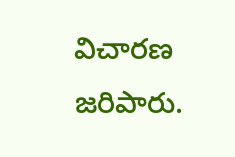విచారణ జరిపారు.